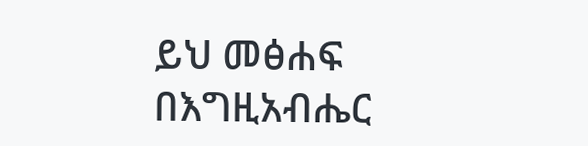ይህ መፅሐፍ በእግዚአብሔር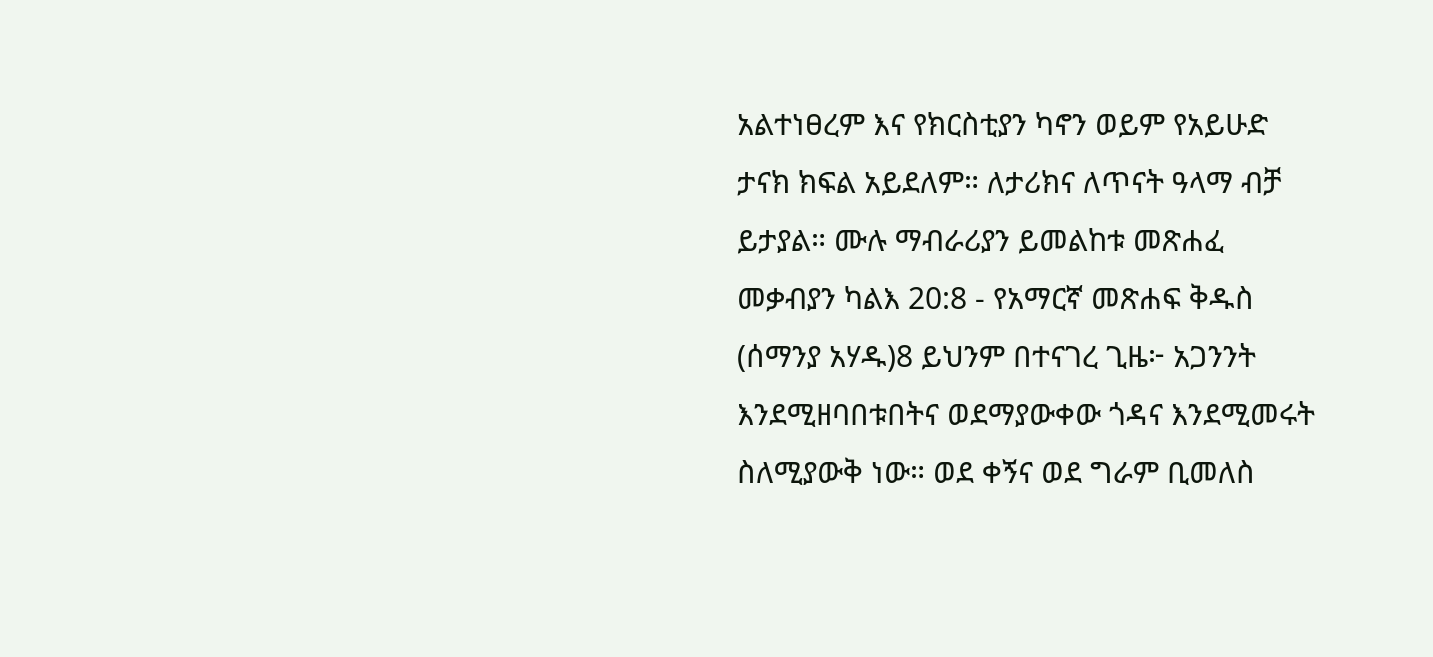አልተነፀረም እና የክርስቲያን ካኖን ወይም የአይሁድ ታናክ ክፍል አይደለም። ለታሪክና ለጥናት ዓላማ ብቻ ይታያል። ሙሉ ማብራሪያን ይመልከቱ መጽሐፈ መቃብያን ካልእ 20:8 - የአማርኛ መጽሐፍ ቅዱስ (ሰማንያ አሃዱ)8 ይህንም በተናገረ ጊዜ፦ አጋንንት እንደሚዘባበቱበትና ወደማያውቀው ጎዳና እንደሚመሩት ስለሚያውቅ ነው። ወደ ቀኝና ወደ ግራም ቢመለስ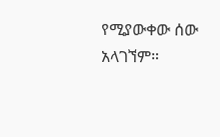የሚያውቀው ሰው አላገኘም።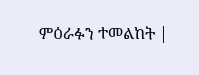ምዕራፉን ተመልከት |